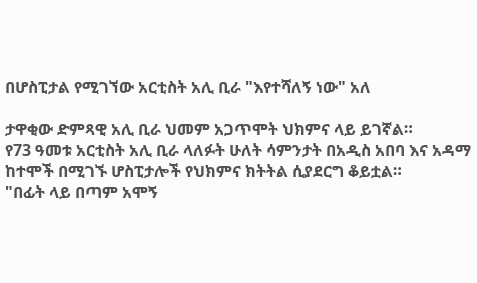በሆስፒታል የሚገኘው አርቲስት አሊ ቢራ "እየተሻለኝ ነው" አለ

ታዋቂው ድምጻዊ አሊ ቢራ ህመም አጋጥሞት ህክምና ላይ ይገኛል።
የ73 ዓመቱ አርቲስት አሊ ቢራ ላለፉት ሁለት ሳምንታት በአዲስ አበባ እና አዳማ ከተሞች በሚገኙ ሆስፒታሎች የህክምና ክትትል ሲያደርግ ቆይቷል።
"በፊት ላይ በጣም አሞኝ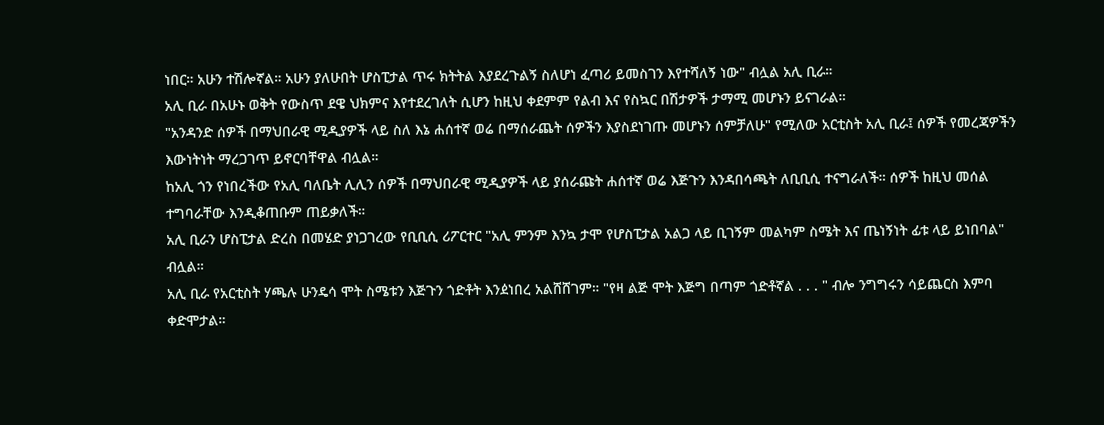ነበር። አሁን ተሽሎኛል። አሁን ያለሁበት ሆስፒታል ጥሩ ክትትል እያደረጉልኝ ስለሆነ ፈጣሪ ይመስገን እየተሻለኝ ነው" ብሏል አሊ ቢራ።
አሊ ቢራ በአሁኑ ወቅት የውስጥ ደዌ ህክምና እየተደረገለት ሲሆን ከዚህ ቀደምም የልብ እና የስኳር በሽታዎች ታማሚ መሆኑን ይናገራል።
"አንዳንድ ሰዎች በማህበራዊ ሚዲያዎች ላይ ስለ እኔ ሐሰተኛ ወሬ በማሰራጨት ሰዎችን እያስደነገጡ መሆኑን ሰምቻለሁ" የሚለው አርቲስት አሊ ቢራ፤ ሰዎች የመረጃዎችን እውነትነት ማረጋገጥ ይኖርባቸዋል ብሏል።
ከአሊ ጎን የነበረችው የአሊ ባለቤት ሊሊን ሰዎች በማህበራዊ ሚዲያዎች ላይ ያሰራጩት ሐሰተኛ ወሬ እጅጉን እንዳበሳጫት ለቢቢሲ ተናግራለች። ሰዎች ከዚህ መሰል ተግባራቸው እንዲቆጠቡም ጠይቃለች።
አሊ ቢራን ሆስፒታል ድረስ በመሄድ ያነጋገረው የቢቢሲ ሪፖርተር "አሊ ምንም እንኳ ታሞ የሆስፒታል አልጋ ላይ ቢገኝም መልካም ስሜት እና ጤነኝነት ፊቱ ላይ ይነበባል" ብሏል።
አሊ ቢራ የአርቲስት ሃጫሉ ሁንዴሳ ሞት ስሜቱን እጅጉን ጎድቶት እንዸነበረ አልሸሸገም። "የዛ ልጅ ሞት እጅግ በጣም ጎድቶኛል . . . " ብሎ ንግግሩን ሳይጨርስ እምባ ቀድሞታል።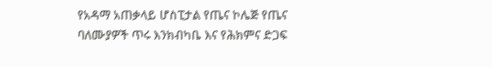የአዳማ አጠቃላይ ሆስፒታል የጤና ኮሌጅ የጤና ባለሙያዎች ጥሩ እንክብካቤ እና የሕክምና ድጋፍ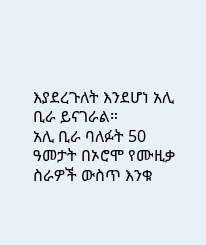እያደረጉለት እንደሆነ አሊ ቢራ ይናገራል።
አሊ ቢራ ባለፉት 50 ዓመታት በኦሮሞ የሙዚቃ ስራዎች ውስጥ እንቁ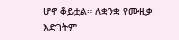ሆኖ ቆይቷል። ለቋንቋ የሙዚቃ እድገትም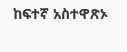ከፍተኛ አስተዋጽኦ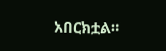አበርክቷል።